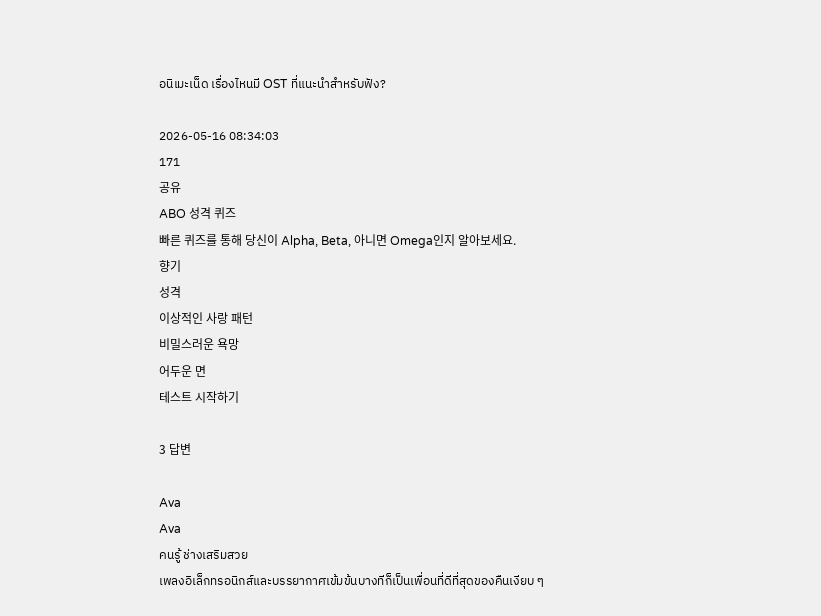อนิเมะเน็ด เรื่องไหนมี OST ที่แนะนำสำหรับฟัง?

2026-05-16 08:34:03
171
공유
ABO 성격 퀴즈
빠른 퀴즈를 통해 당신이 Alpha, Beta, 아니면 Omega인지 알아보세요.
향기
성격
이상적인 사랑 패턴
비밀스러운 욕망
어두운 면
테스트 시작하기

3 답변

Ava
Ava
คนรู้ ช่างเสริมสวย
เพลงอิเล็กทรอนิกส์และบรรยากาศเข้มข้นบางทีก็เป็นเพื่อนที่ดีที่สุดของคืนเงียบ ๆ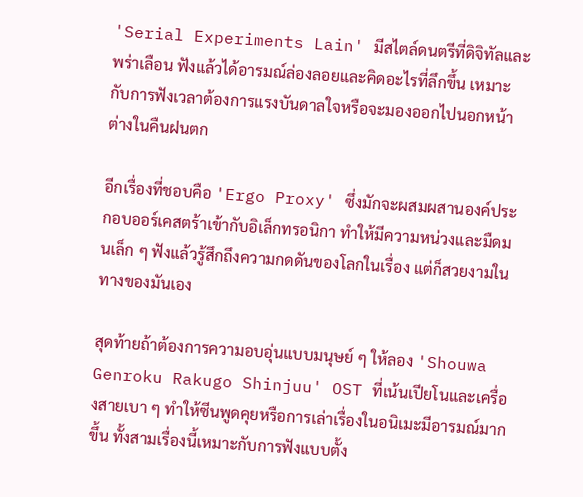'Serial Experiments Lain' มีสไตล์ดนตรีที่ดิจิทัลและพร่าเลือน ฟังแล้วได้อารมณ์ล่องลอยและคิดอะไรที่ลึกขึ้น เหมาะกับการฟังเวลาต้องการแรงบันดาลใจหรือจะมองออกไปนอกหน้าต่างในคืนฝนตก

อีกเรื่องที่ชอบคือ 'Ergo Proxy' ซึ่งมักจะผสมผสานองค์ประกอบออร์เคสตร้าเข้ากับอิเล็กทรอนิกา ทำให้มีความหน่วงและมืดมนเล็ก ๆ ฟังแล้วรู้สึกถึงความกดดันของโลกในเรื่อง แต่ก็สวยงามในทางของมันเอง

สุดท้ายถ้าต้องการความอบอุ่นแบบมนุษย์ ๆ ให้ลอง 'Shouwa Genroku Rakugo Shinjuu' OST ที่เน้นเปียโนและเครื่องสายเบา ๆ ทำให้ซีนพูดคุยหรือการเล่าเรื่องในอนิเมะมีอารมณ์มากขึ้น ทั้งสามเรื่องนี้เหมาะกับการฟังแบบตั้ง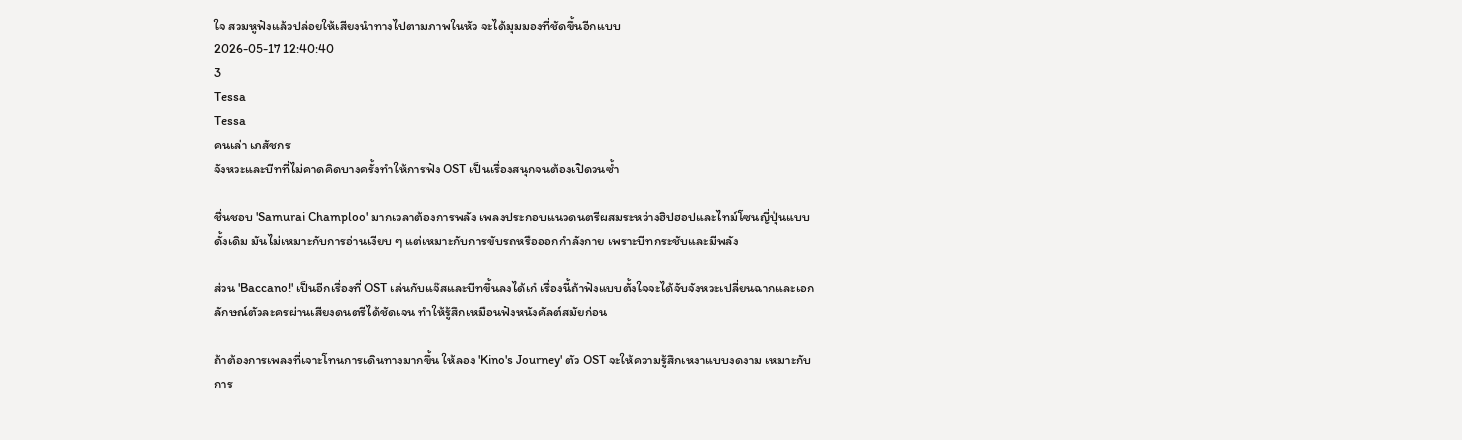ใจ สวมหูฟังแล้วปล่อยให้เสียงนำทางไปตามภาพในหัว จะได้มุมมองที่ชัดขึ้นอีกแบบ
2026-05-17 12:40:40
3
Tessa
Tessa
คนเล่า เภสัชกร
จังหวะและบีทที่ไม่คาดคิดบางครั้งทำให้การฟัง OST เป็นเรื่องสนุกจนต้องเปิดวนซ้ำ

ชื่นชอบ 'Samurai Champloo' มากเวลาต้องการพลัง เพลงประกอบแนวดนตรีผสมระหว่างฮิปฮอปและไทม์โซนญี่ปุ่นแบบดั้งเดิม มันไม่เหมาะกับการอ่านเงียบ ๆ แต่เหมาะกับการขับรถหรือออกกำลังกาย เพราะบีทกระชับและมีพลัง

ส่วน 'Baccano!' เป็นอีกเรื่องที่ OST เล่นกับแจ๊สและบีทขึ้นลงได้เก๋ เรื่องนี้ถ้าฟังแบบตั้งใจจะได้จับจังหวะเปลี่ยนฉากและเอกลักษณ์ตัวละครผ่านเสียงดนตรีได้ชัดเจน ทำให้รู้สึกเหมือนฟังหนังคัลต์สมัยก่อน

ถ้าต้องการเพลงที่เจาะโทนการเดินทางมากขึ้น ให้ลอง 'Kino's Journey' ตัว OST จะให้ความรู้สึกเหงาแบบงดงาม เหมาะกับการ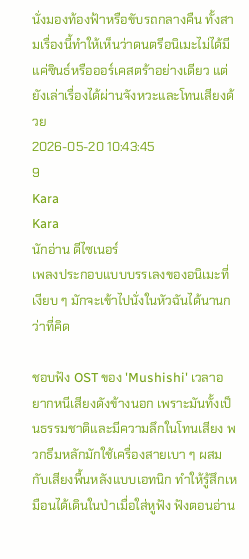นั่งมองท้องฟ้าหรือขับรถกลางคืน ทั้งสามเรื่องนี้ทำให้เห็นว่าดนตรีอนิเมะไม่ได้มีแค่ซินธ์หรือออร์เคสตร้าอย่างเดียว แต่ยังเล่าเรื่องได้ผ่านจังหวะและโทนเสียงด้วย
2026-05-20 10:43:45
9
Kara
Kara
นักอ่าน ดีไซเนอร์
เพลงประกอบแบบบรรเลงของอนิเมะที่เงียบ ๆ มักจะเข้าไปนั่งในหัวฉันได้นานกว่าที่คิด

ชอบฟัง OST ของ 'Mushishi' เวลาอยากหนีเสียงดังข้างนอก เพราะมันทั้งเป็นธรรมชาติและมีความลึกในโทนเสียง พวกธีมหลักมักใช้เครื่องสายเบา ๆ ผสมกับเสียงพื้นหลังแบบเอทนิก ทำให้รู้สึกเหมือนได้เดินในป่าเมื่อใส่หูฟัง ฟังตอนอ่าน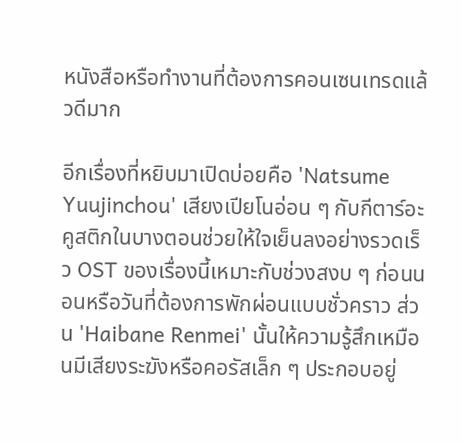หนังสือหรือทำงานที่ต้องการคอนเซนเทรดแล้วดีมาก

อีกเรื่องที่หยิบมาเปิดบ่อยคือ 'Natsume Yuujinchou' เสียงเปียโนอ่อน ๆ กับกีตาร์อะคูสติกในบางตอนช่วยให้ใจเย็นลงอย่างรวดเร็ว OST ของเรื่องนี้เหมาะกับช่วงสงบ ๆ ก่อนนอนหรือวันที่ต้องการพักผ่อนแบบชั่วคราว ส่วน 'Haibane Renmei' นั้นให้ความรู้สึกเหมือนมีเสียงระฆังหรือคอรัสเล็ก ๆ ประกอบอยู่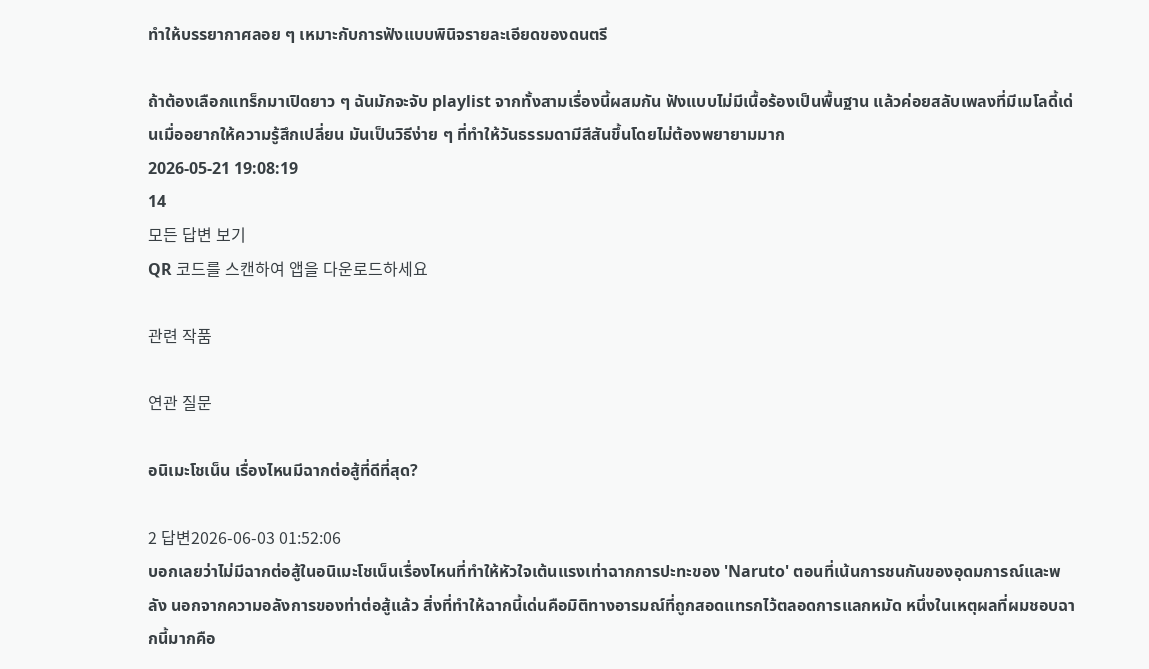ทำให้บรรยากาศลอย ๆ เหมาะกับการฟังแบบพินิจรายละเอียดของดนตรี

ถ้าต้องเลือกแทร็กมาเปิดยาว ๆ ฉันมักจะจับ playlist จากทั้งสามเรื่องนี้ผสมกัน ฟังแบบไม่มีเนื้อร้องเป็นพื้นฐาน แล้วค่อยสลับเพลงที่มีเมโลดี้เด่นเมื่ออยากให้ความรู้สึกเปลี่ยน มันเป็นวิธีง่าย ๆ ที่ทำให้วันธรรมดามีสีสันขึ้นโดยไม่ต้องพยายามมาก
2026-05-21 19:08:19
14
모든 답변 보기
QR 코드를 스캔하여 앱을 다운로드하세요

관련 작품

연관 질문

อนิเมะโชเน็น เรื่องไหนมีฉากต่อสู้ที่ดีที่สุด?

2 답변2026-06-03 01:52:06
บอกเลยว่าไม่มีฉากต่อสู้ในอนิเมะโชเน็นเรื่องไหนที่ทำให้หัวใจเต้นแรงเท่าฉากการปะทะของ 'Naruto' ตอนที่เน้นการชนกันของอุดมการณ์และพลัง นอกจากความอลังการของท่าต่อสู้แล้ว สิ่งที่ทำให้ฉากนี้เด่นคือมิติทางอารมณ์ที่ถูกสอดแทรกไว้ตลอดการแลกหมัด หนึ่งในเหตุผลที่ผมชอบฉากนี้มากคือ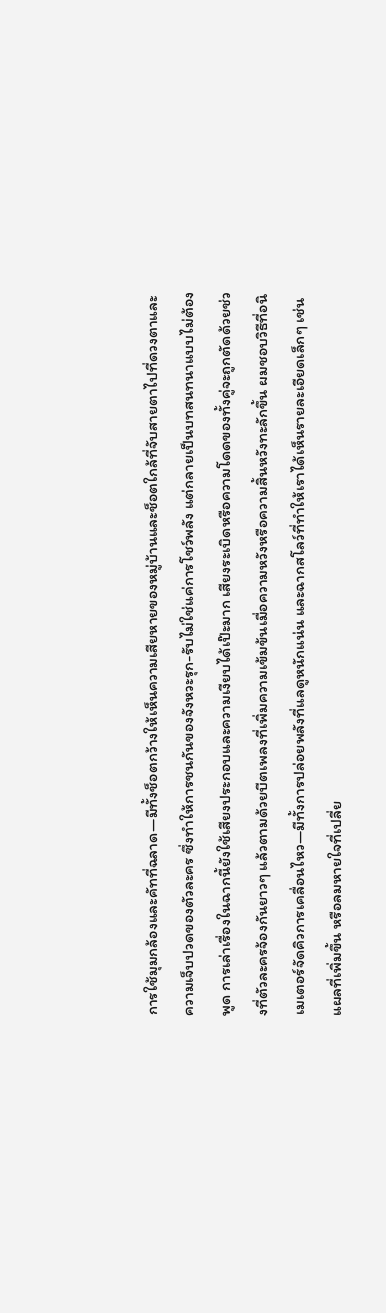การใช้มุมกล้องและคัทที่ฉลาด—มีทั้งช็อตกว้างให้เห็นความเสียหายของหมู่บ้านและช็อตใกล้ที่จับสายตาไปที่ดวงตาและความเจ็บปวดของตัวละคร ซึ่งทำให้การชนกันของจังหวะรุก-รับไม่ใช่แค่การโชว์พลัง แต่กลายเป็นบทสนทนาแบบไม่ต้องพูด การเล่าเรื่องในฉากนี้ยังใช้เสียงประกอบและความเงียบได้เป๊ะมาก เสียงระเบิดหรือความโดดของทั้งคู่จะถูกตัดด้วยช่วงที่ตัวละครจ้องกันยาวๆ แล้วตามด้วยบีตเพลงที่เพิ่มความเข้มข้นเมื่อความหวังหรือความสิ้นหวังทะลักขึ้น ผมชอบวิธีที่อนิเมเตอร์จัดคิวการเคลื่อนไหว—มีทั้งการปล่อยพลังที่แลดูหนักแน่น และฉากสโลว์ที่ทำให้เราได้เห็นรายละเอียดเล็กๆ เช่นแผลที่เพิ่มขึ้น หรือลมหายใจที่เปลี่ย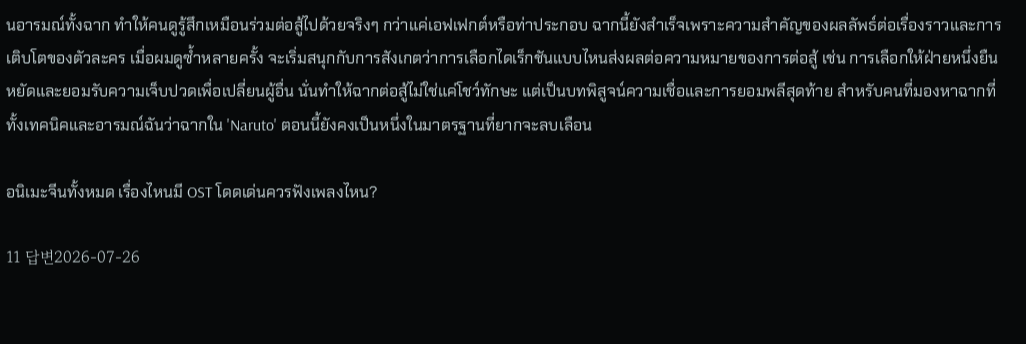นอารมณ์ทั้งฉาก ทำให้คนดูรู้สึกเหมือนร่วมต่อสู้ไปด้วยจริงๆ กว่าแค่เอฟเฟกต์หรือท่าประกอบ ฉากนี้ยังสำเร็จเพราะความสำคัญของผลลัพธ์ต่อเรื่องราวและการเติบโตของตัวละคร เมื่อผมดูซ้ำหลายครั้ง จะเริ่มสนุกกับการสังเกตว่าการเลือกไดเร็กชันแบบไหนส่งผลต่อความหมายของการต่อสู้ เช่น การเลือกให้ฝ่ายหนึ่งยืนหยัดและยอมรับความเจ็บปวดเพื่อเปลี่ยนผู้อื่น นั่นทำให้ฉากต่อสู้ไม่ใช่แค่โชว์ทักษะ แต่เป็นบทพิสูจน์ความเชื่อและการยอมพลีสุดท้าย สำหรับคนที่มองหาฉากที่ทั้งเทคนิคและอารมณ์ฉันว่าฉากใน 'Naruto' ตอนนี้ยังคงเป็นหนึ่งในมาตรฐานที่ยากจะลบเลือน

อนิเมะจีนทั้งหมด เรื่องไหนมี OST โดดเด่นควรฟังเพลงไหน?

11 답변2026-07-26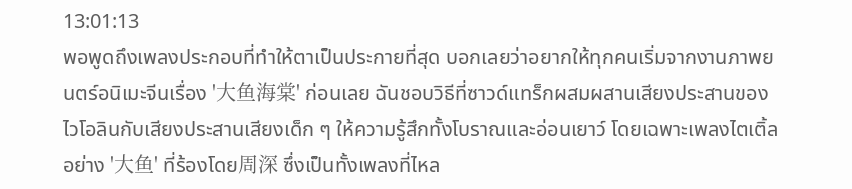13:01:13
พอพูดถึงเพลงประกอบที่ทำให้ตาเป็นประกายที่สุด บอกเลยว่าอยากให้ทุกคนเริ่มจากงานภาพยนตร์อนิเมะจีนเรื่อง '大鱼海棠' ก่อนเลย ฉันชอบวิธีที่ซาวด์แทร็กผสมผสานเสียงประสานของไวโอลินกับเสียงประสานเสียงเด็ก ๆ ให้ความรู้สึกทั้งโบราณและอ่อนเยาว์ โดยเฉพาะเพลงไตเติ้ลอย่าง '大鱼' ที่ร้องโดย周深 ซึ่งเป็นทั้งเพลงที่ไหล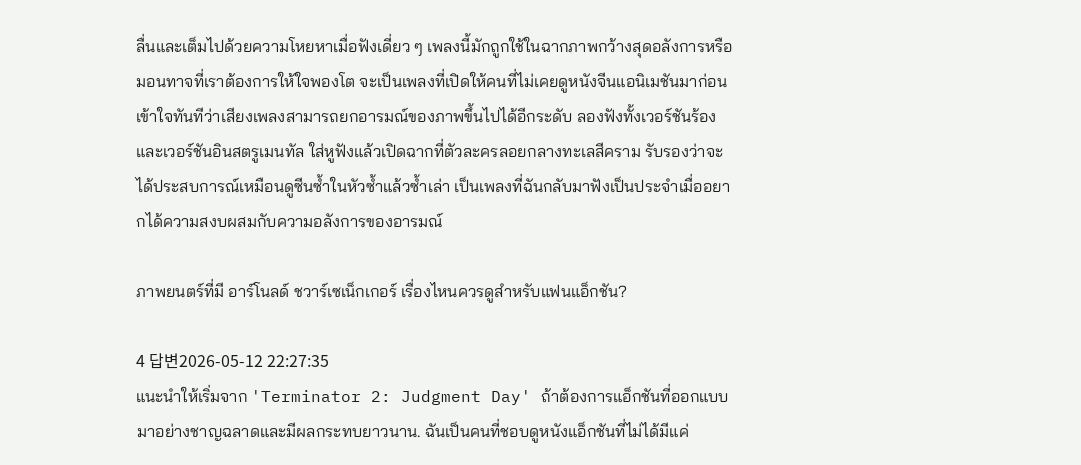ลื่นและเต็มไปด้วยความโหยหาเมื่อฟังเดี่ยว ๆ เพลงนี้มักถูกใช้ในฉากภาพกว้างสุดอลังการหรือมอนทาจที่เราต้องการให้ใจพองโต จะเป็นเพลงที่เปิดให้คนที่ไม่เคยดูหนังจีนแอนิเมชันมาก่อนเข้าใจทันทีว่าเสียงเพลงสามารถยกอารมณ์ของภาพขึ้นไปได้อีกระดับ ลองฟังทั้งเวอร์ชันร้องและเวอร์ชันอินสตรูเมนทัล ใส่หูฟังแล้วเปิดฉากที่ตัวละครลอยกลางทะเลสีคราม รับรองว่าจะได้ประสบการณ์เหมือนดูซีนซ้ำในหัวซ้ำแล้วซ้ำเล่า เป็นเพลงที่ฉันกลับมาฟังเป็นประจำเมื่ออยากได้ความสงบผสมกับความอลังการของอารมณ์

ภาพยนตร์ที่มี อาร์โนลด์ ชวาร์เซเน็กเกอร์ เรื่องไหนควรดูสำหรับแฟนแอ็กชัน?

4 답변2026-05-12 22:27:35
แนะนำให้เริ่มจาก 'Terminator 2: Judgment Day' ถ้าต้องการแอ็กชันที่ออกแบบมาอย่างชาญฉลาดและมีผลกระทบยาวนาน. ฉันเป็นคนที่ชอบดูหนังแอ็กชันที่ไม่ได้มีแค่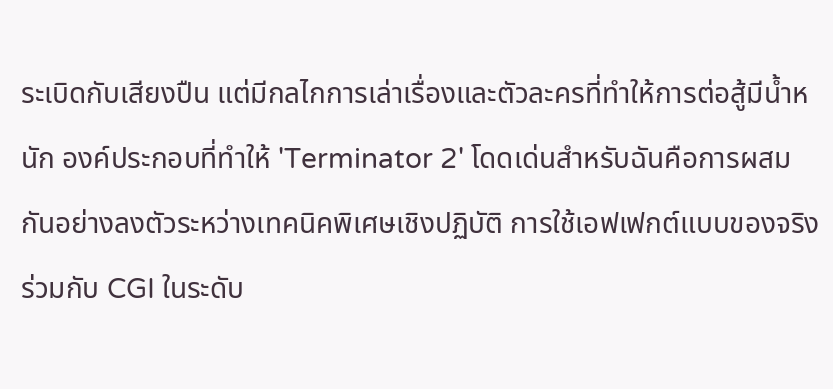ระเบิดกับเสียงปืน แต่มีกลไกการเล่าเรื่องและตัวละครที่ทำให้การต่อสู้มีน้ำหนัก องค์ประกอบที่ทำให้ 'Terminator 2' โดดเด่นสำหรับฉันคือการผสมกันอย่างลงตัวระหว่างเทคนิคพิเศษเชิงปฏิบัติ การใช้เอฟเฟกต์แบบของจริงร่วมกับ CGI ในระดับ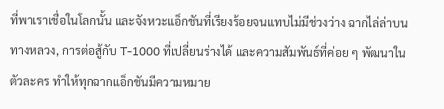ที่พาเราเชื่อในโลกนั้น และจังหวะแอ็กชันที่เรียงร้อยจนแทบไม่มีช่วงว่าง ฉากไล่ล่าบนทางหลวง, การต่อสู้กับ T-1000 ที่เปลี่ยนร่างได้ และความสัมพันธ์ที่ค่อย ๆ พัฒนาในตัวละคร ทำให้ทุกฉากแอ็กชันมีความหมาย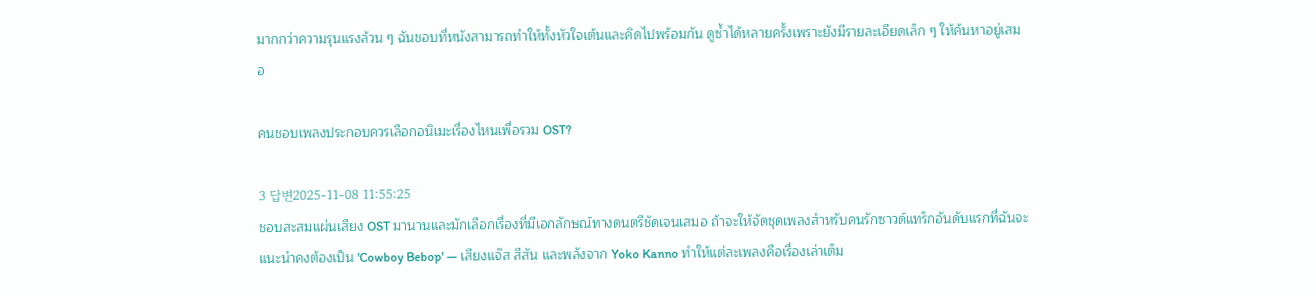มากกว่าความรุนแรงล้วน ๆ ฉันชอบที่หนังสามารถทำให้ทั้งหัวใจเต้นและคิดไปพร้อมกัน ดูซ้ำได้หลายครั้งเพราะยังมีรายละเอียดเล็ก ๆ ให้ค้นหาอยู่เสมอ

คนชอบเพลงประกอบควรเลือกอนิเมะเรื่องไหนเพื่อรวม OST?

3 답변2025-11-08 11:55:25
ชอบสะสมแผ่นเสียง OST มานานและมักเลือกเรื่องที่มีเอกลักษณ์ทางดนตรีชัดเจนเสมอ ถ้าจะให้จัดชุดเพลงสำหรับคนรักซาวด์แทร็กอันดับแรกที่ฉันจะแนะนำคงต้องเป็น 'Cowboy Bebop' — เสียงแจ๊ส สีสัน และพลังจาก Yoko Kanno ทำให้แต่ละเพลงคือเรื่องเล่าเต็ม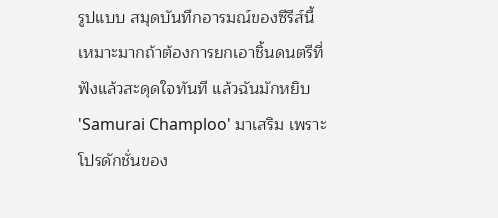รูปแบบ สมุดบันทึกอารมณ์ของซีรีส์นี้เหมาะมากถ้าต้องการยกเอาชิ้นดนตรีที่ฟังแล้วสะดุดใจทันที แล้วฉันมักหยิบ 'Samurai Champloo' มาเสริม เพราะโปรดักชั่นของ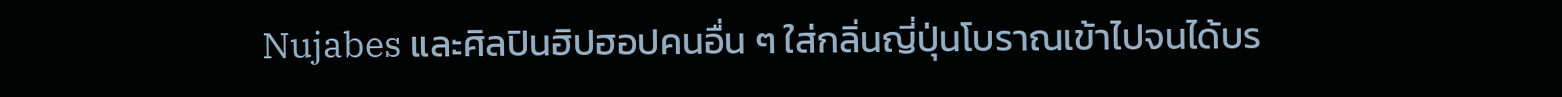Nujabes และศิลปินฮิปฮอปคนอื่น ๆ ใส่กลิ่นญี่ปุ่นโบราณเข้าไปจนได้บร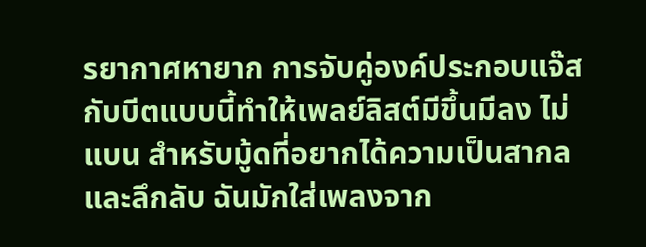รยากาศหายาก การจับคู่องค์ประกอบแจ๊สกับบีตแบบนี้ทำให้เพลย์ลิสต์มีขึ้นมีลง ไม่แบน สำหรับมู้ดที่อยากได้ความเป็นสากลและลึกลับ ฉันมักใส่เพลงจาก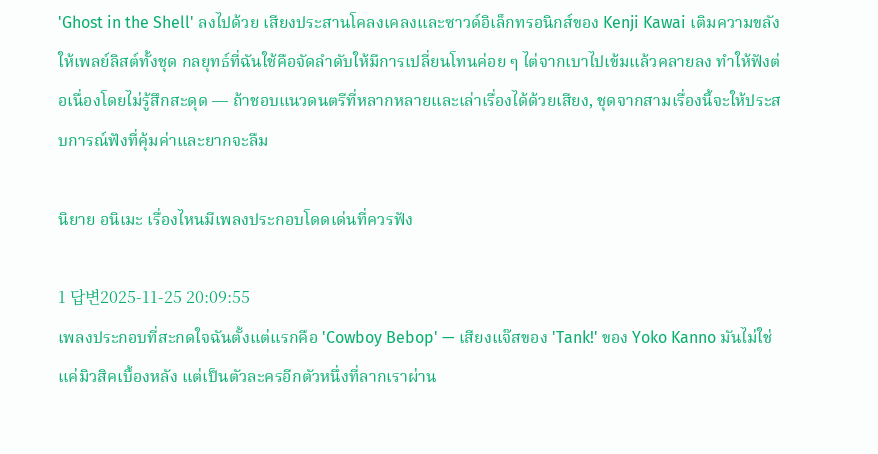'Ghost in the Shell' ลงไปด้วย เสียงประสานโคลงเคลงและซาวด์อิเล็กทรอนิกส์ของ Kenji Kawai เติมความขลังให้เพลย์ลิสต์ทั้งชุด กลยุทธ์ที่ฉันใช้คือจัดลำดับให้มีการเปลี่ยนโทนค่อย ๆ ไต่จากเบาไปเข้มแล้วคลายลง ทำให้ฟังต่อเนื่องโดยไม่รู้สึกสะดุด — ถ้าชอบแนวดนตรีที่หลากหลายและเล่าเรื่องได้ด้วยเสียง, ชุดจากสามเรื่องนี้จะให้ประสบการณ์ฟังที่คุ้มค่าและยากจะลืม

นิยาย อนิเมะ เรื่องไหนมีเพลงประกอบโดดเด่นที่ควรฟัง

1 답변2025-11-25 20:09:55
เพลงประกอบที่สะกดใจฉันตั้งแต่แรกคือ 'Cowboy Bebop' — เสียงแจ๊สของ 'Tank!' ของ Yoko Kanno มันไม่ใช่แค่มิวสิคเบื้องหลัง แต่เป็นตัวละครอีกตัวหนึ่งที่ลากเราผ่าน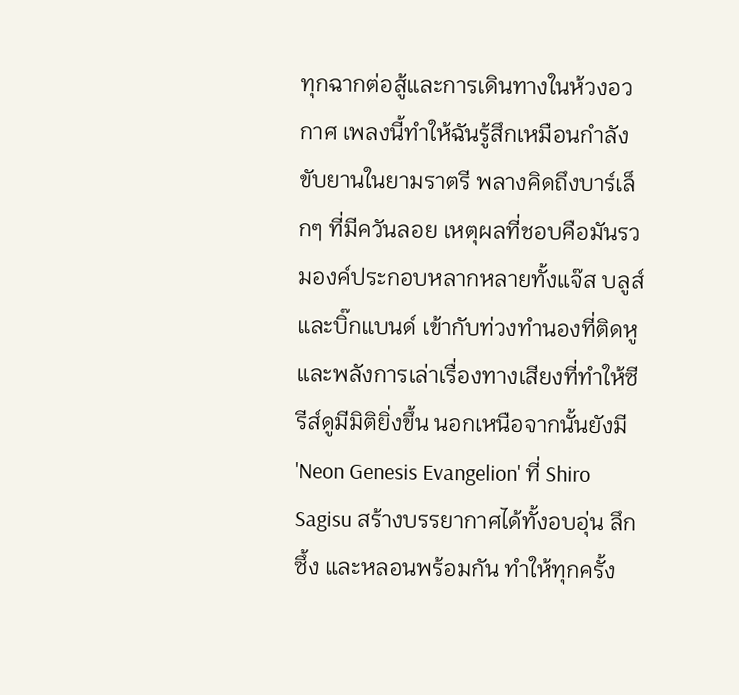ทุกฉากต่อสู้และการเดินทางในห้วงอวกาศ เพลงนี้ทำให้ฉันรู้สึกเหมือนกำลังขับยานในยามราตรี พลางคิดถึงบาร์เล็กๆ ที่มีควันลอย เหตุผลที่ชอบคือมันรวมองค์ประกอบหลากหลายทั้งแจ๊ส บลูส์ และบิ๊กแบนด์ เข้ากับท่วงทำนองที่ติดหูและพลังการเล่าเรื่องทางเสียงที่ทำให้ซีรีส์ดูมีมิติยิ่งขึ้น นอกเหนือจากนั้นยังมี 'Neon Genesis Evangelion' ที่ Shiro Sagisu สร้างบรรยากาศได้ทั้งอบอุ่น ลึกซึ้ง และหลอนพร้อมกัน ทำให้ทุกครั้ง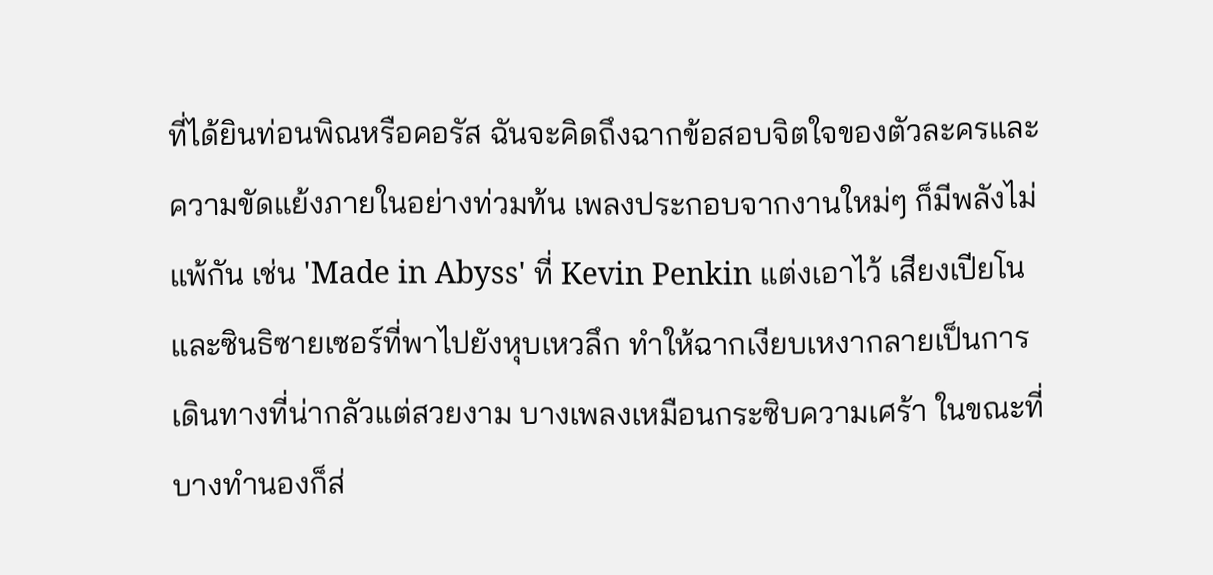ที่ได้ยินท่อนพิณหรือคอรัส ฉันจะคิดถึงฉากข้อสอบจิตใจของตัวละครและความขัดแย้งภายในอย่างท่วมท้น เพลงประกอบจากงานใหม่ๆ ก็มีพลังไม่แพ้กัน เช่น 'Made in Abyss' ที่ Kevin Penkin แต่งเอาไว้ เสียงเปียโนและซินธิซายเซอร์ที่พาไปยังหุบเหวลึก ทำให้ฉากเงียบเหงากลายเป็นการเดินทางที่น่ากลัวแต่สวยงาม บางเพลงเหมือนกระซิบความเศร้า ในขณะที่บางทำนองก็ส่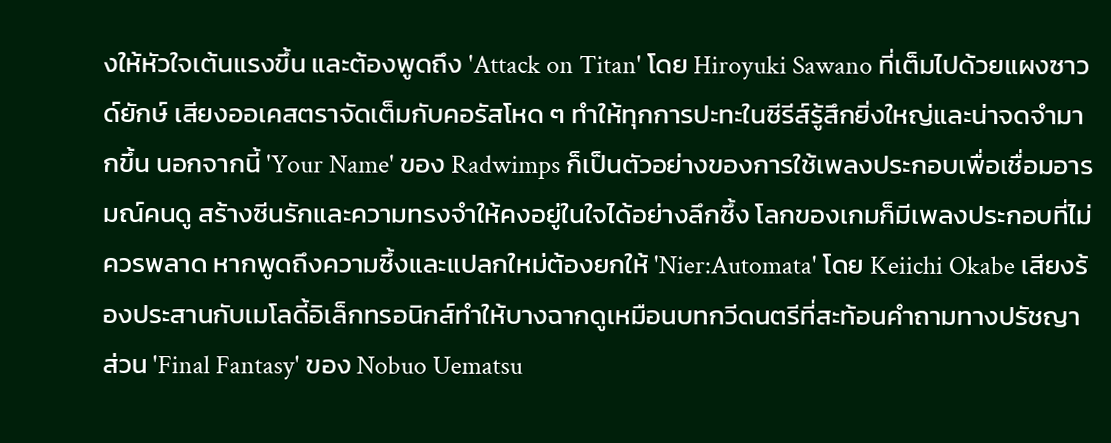งให้หัวใจเต้นแรงขึ้น และต้องพูดถึง 'Attack on Titan' โดย Hiroyuki Sawano ที่เต็มไปด้วยแผงซาวด์ยักษ์ เสียงออเคสตราจัดเต็มกับคอรัสโหด ๆ ทำให้ทุกการปะทะในซีรีส์รู้สึกยิ่งใหญ่และน่าจดจำมากขึ้น นอกจากนี้ 'Your Name' ของ Radwimps ก็เป็นตัวอย่างของการใช้เพลงประกอบเพื่อเชื่อมอารมณ์คนดู สร้างซีนรักและความทรงจำให้คงอยู่ในใจได้อย่างลึกซึ้ง โลกของเกมก็มีเพลงประกอบที่ไม่ควรพลาด หากพูดถึงความซึ้งและแปลกใหม่ต้องยกให้ 'Nier:Automata' โดย Keiichi Okabe เสียงร้องประสานกับเมโลดี้อิเล็กทรอนิกส์ทำให้บางฉากดูเหมือนบทกวีดนตรีที่สะท้อนคำถามทางปรัชญา ส่วน 'Final Fantasy' ของ Nobuo Uematsu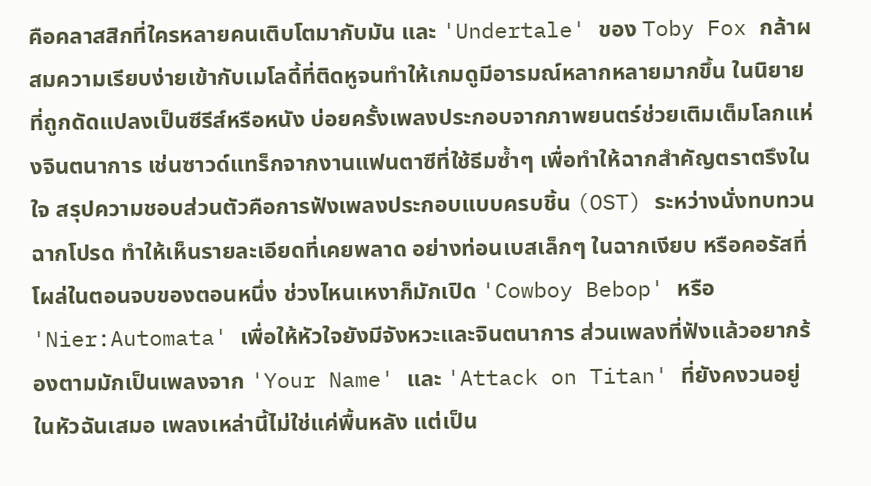คือคลาสสิกที่ใครหลายคนเติบโตมากับมัน และ 'Undertale' ของ Toby Fox กล้าผสมความเรียบง่ายเข้ากับเมโลดี้ที่ติดหูจนทำให้เกมดูมีอารมณ์หลากหลายมากขึ้น ในนิยายที่ถูกดัดแปลงเป็นซีรีส์หรือหนัง บ่อยครั้งเพลงประกอบจากภาพยนตร์ช่วยเติมเต็มโลกแห่งจินตนาการ เช่นซาวด์แทร็กจากงานแฟนตาซีที่ใช้ธีมซ้ำๆ เพื่อทำให้ฉากสำคัญตราตรึงในใจ สรุปความชอบส่วนตัวคือการฟังเพลงประกอบแบบครบชิ้น (OST) ระหว่างนั่งทบทวนฉากโปรด ทำให้เห็นรายละเอียดที่เคยพลาด อย่างท่อนเบสเล็กๆ ในฉากเงียบ หรือคอรัสที่โผล่ในตอนจบของตอนหนึ่ง ช่วงไหนเหงาก็มักเปิด 'Cowboy Bebop' หรือ 'Nier:Automata' เพื่อให้หัวใจยังมีจังหวะและจินตนาการ ส่วนเพลงที่ฟังแล้วอยากร้องตามมักเป็นเพลงจาก 'Your Name' และ 'Attack on Titan' ที่ยังคงวนอยู่ในหัวฉันเสมอ เพลงเหล่านี้ไม่ใช่แค่พื้นหลัง แต่เป็น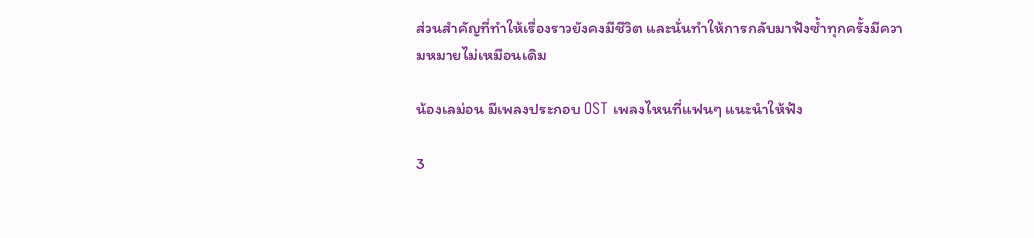ส่วนสำคัญที่ทำให้เรื่องราวยังคงมีชีวิต และนั่นทำให้การกลับมาฟังซ้ำทุกครั้งมีความหมายไม่เหมือนเดิม

น้องเลม่อน มีเพลงประกอบ OST เพลงไหนที่แฟนๆ แนะนำให้ฟัง

3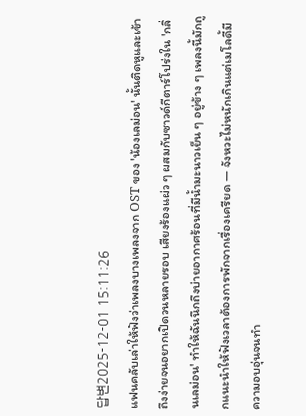답변2025-12-01 15:11:26
แฟนคลับเล่าให้ฟังว่าเพลงบางเพลงจาก OST ของ 'น้องเลม่อน' นั้นติดหูและเข้าถึงง่ายจนอยากเปิดวนหลายรอบ เสียงร้องแผ่ว ๆ ผสมกับซาวด์กีตาร์โปร่งใน 'กลิ่นเลม่อน' ทำให้ฉันนึกถึงบ่ายอากาศร้อนที่มีน้ำมะนาวเย็น ๆ อยู่ข้าง ๆ เพลงนี้มักถูกแนะนำให้ฟังเวลาต้องการพักจากเรื่องเครียด — จังหวะไม่หนักเกินแต่เมโลดี้มีความอบอุ่นจนทำ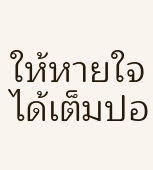ให้หายใจได้เต็มปอ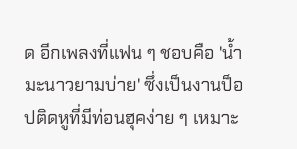ด อีกเพลงที่แฟน ๆ ชอบคือ 'น้ำมะนาวยามบ่าย' ซึ่งเป็นงานป็อปติดหูที่มีท่อนฮุคง่าย ๆ เหมาะ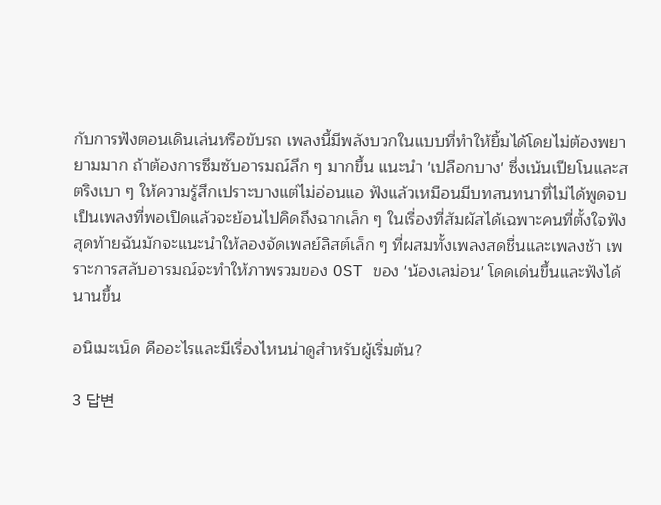กับการฟังตอนเดินเล่นหรือขับรถ เพลงนี้มีพลังบวกในแบบที่ทำให้ยิ้มได้โดยไม่ต้องพยายามมาก ถ้าต้องการซึมซับอารมณ์ลึก ๆ มากขึ้น แนะนำ 'เปลือกบาง' ซึ่งเน้นเปียโนและสตริงเบา ๆ ให้ความรู้สึกเปราะบางแต่ไม่อ่อนแอ ฟังแล้วเหมือนมีบทสนทนาที่ไม่ได้พูดจบ เป็นเพลงที่พอเปิดแล้วจะย้อนไปคิดถึงฉากเล็ก ๆ ในเรื่องที่สัมผัสได้เฉพาะคนที่ตั้งใจฟัง สุดท้ายฉันมักจะแนะนำให้ลองจัดเพลย์ลิสต์เล็ก ๆ ที่ผสมทั้งเพลงสดชื่นและเพลงช้า เพราะการสลับอารมณ์จะทำให้ภาพรวมของ OST ของ 'น้องเลม่อน' โดดเด่นขึ้นและฟังได้นานขึ้น

อนิเมะเน็ด คืออะไรและมีเรื่องไหนน่าดูสำหรับผู้เริ่มต้น?

3 답변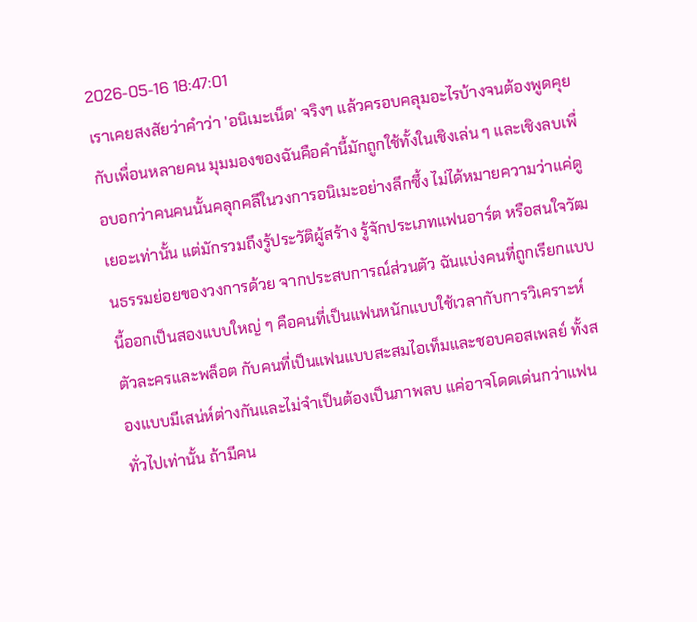2026-05-16 18:47:01
เราเคยสงสัยว่าคำว่า 'อนิเมะเน็ด' จริงๆ แล้วครอบคลุมอะไรบ้างจนต้องพูดคุยกับเพื่อนหลายคน มุมมองของฉันคือคำนี้มักถูกใช้ทั้งในเชิงเล่น ๆ และเชิงลบเพื่อบอกว่าคนคนนั้นคลุกคลีในวงการอนิเมะอย่างลึกซึ้ง ไม่ได้หมายความว่าแค่ดูเยอะเท่านั้น แต่มักรวมถึงรู้ประวัติผู้สร้าง รู้จักประเภทแฟนอาร์ต หรือสนใจวัฒนธรรมย่อยของวงการด้วย จากประสบการณ์ส่วนตัว ฉันแบ่งคนที่ถูกเรียกแบบนี้ออกเป็นสองแบบใหญ่ ๆ คือคนที่เป็นแฟนหนักแบบใช้เวลากับการวิเคราะห์ตัวละครและพล็อต กับคนที่เป็นแฟนแบบสะสมไอเท็มและชอบคอสเพลย์ ทั้งสองแบบมีเสน่ห์ต่างกันและไม่จำเป็นต้องเป็นภาพลบ แค่อาจโดดเด่นกว่าแฟนทั่วไปเท่านั้น ถ้ามีคน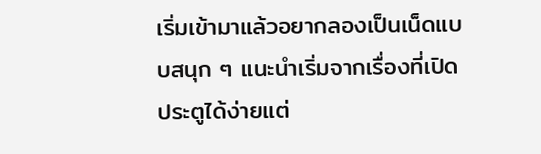เริ่มเข้ามาแล้วอยากลองเป็นเน็ดแบบสนุก ๆ แนะนำเริ่มจากเรื่องที่เปิดประตูได้ง่ายแต่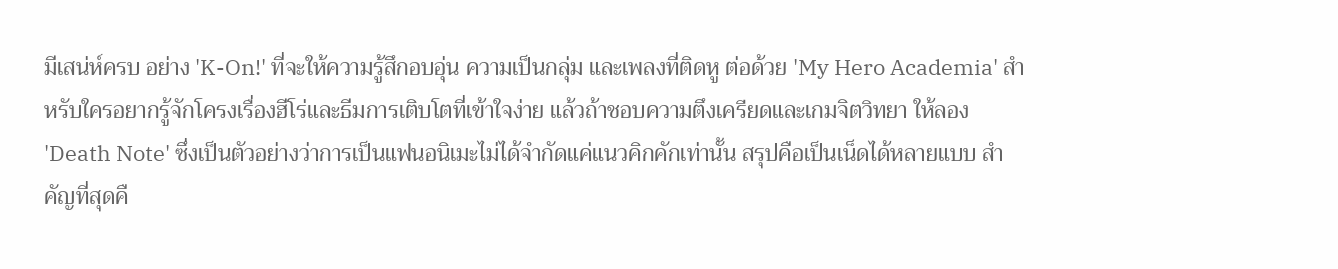มีเสน่ห์ครบ อย่าง 'K-On!' ที่จะให้ความรู้สึกอบอุ่น ความเป็นกลุ่ม และเพลงที่ติดหู ต่อด้วย 'My Hero Academia' สำหรับใครอยากรู้จักโครงเรื่องฮีโร่และธีมการเติบโตที่เข้าใจง่าย แล้วถ้าชอบความตึงเครียดและเกมจิตวิทยา ให้ลอง 'Death Note' ซึ่งเป็นตัวอย่างว่าการเป็นแฟนอนิเมะไม่ได้จำกัดแค่แนวคิกคักเท่านั้น สรุปคือเป็นเน็ดได้หลายแบบ สำคัญที่สุดคื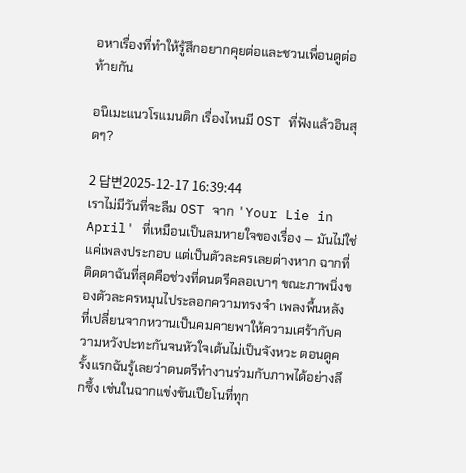อหาเรื่องที่ทำให้รู้สึกอยากคุยต่อและชวนเพื่อนดูต่อท้ายกัน

อนิเมะแนวโรแมนติก เรื่องไหนมี OST ที่ฟังแล้วอินสุดๆ?

2 답변2025-12-17 16:39:44
เราไม่มีวันที่จะลืม OST จาก 'Your Lie in April' ที่เหมือนเป็นลมหายใจของเรื่อง — มันไม่ใช่แค่เพลงประกอบ แต่เป็นตัวละครเลยต่างหาก ฉากที่ติดตาฉันที่สุดคือช่วงที่ดนตรีคลอเบาๆ ขณะภาพนิ่งของตัวละครหมุนไประลอกความทรงจำ เพลงพื้นหลังที่เปลี่ยนจากหวานเป็นคมคายพาให้ความเศร้ากับความหวังปะทะกันจนหัวใจเต้นไม่เป็นจังหวะ ตอนดูครั้งแรกฉันรู้เลยว่าดนตรีทำงานร่วมกับภาพได้อย่างลึกซึ้ง เช่นในฉากแข่งขันเปียโนที่ทุก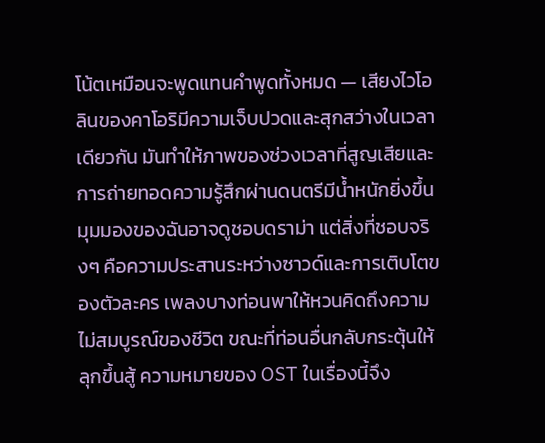โน้ตเหมือนจะพูดแทนคำพูดทั้งหมด — เสียงไวโอลินของคาโอริมีความเจ็บปวดและสุกสว่างในเวลาเดียวกัน มันทำให้ภาพของช่วงเวลาที่สูญเสียและการถ่ายทอดความรู้สึกผ่านดนตรีมีน้ำหนักยิ่งขึ้น มุมมองของฉันอาจดูชอบดราม่า แต่สิ่งที่ชอบจริงๆ คือความประสานระหว่างซาวด์และการเติบโตของตัวละคร เพลงบางท่อนพาให้หวนคิดถึงความไม่สมบูรณ์ของชีวิต ขณะที่ท่อนอื่นกลับกระตุ้นให้ลุกขึ้นสู้ ความหมายของ OST ในเรื่องนี้จึง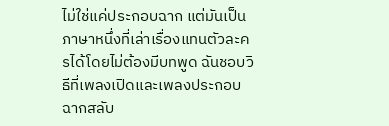ไม่ใช่แค่ประกอบฉาก แต่มันเป็นภาษาหนึ่งที่เล่าเรื่องแทนตัวละครได้โดยไม่ต้องมีบทพูด ฉันชอบวิธีที่เพลงเปิดและเพลงประกอบฉากสลับ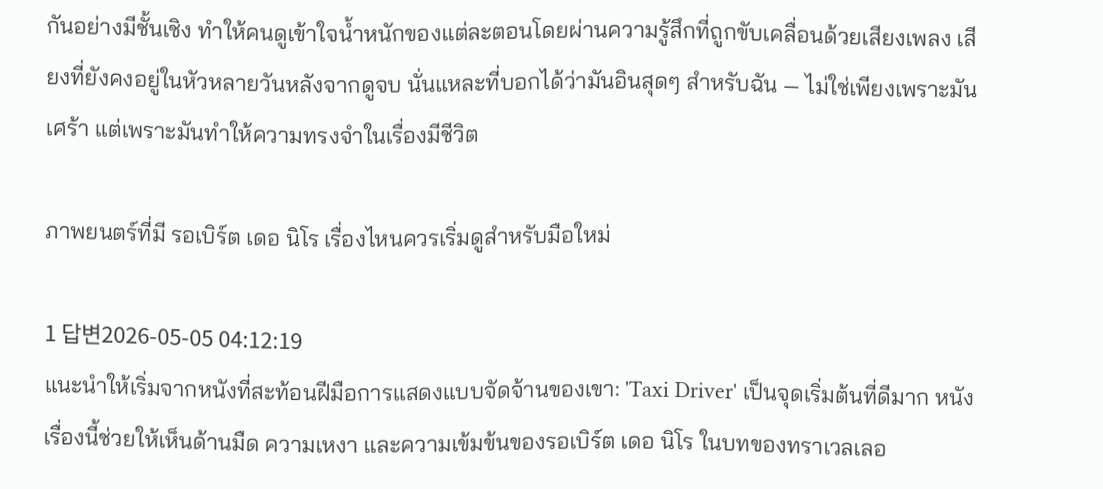กันอย่างมีชั้นเชิง ทำให้คนดูเข้าใจน้ำหนักของแต่ละตอนโดยผ่านความรู้สึกที่ถูกขับเคลื่อนด้วยเสียงเพลง เสียงที่ยังคงอยู่ในหัวหลายวันหลังจากดูจบ นั่นแหละที่บอกได้ว่ามันอินสุดๆ สำหรับฉัน — ไม่ใช่เพียงเพราะมันเศร้า แต่เพราะมันทำให้ความทรงจำในเรื่องมีชีวิต

ภาพยนตร์ที่มี รอเบิร์ต เดอ นิโร เรื่องไหนควรเริ่มดูสำหรับมือใหม่

1 답변2026-05-05 04:12:19
แนะนำให้เริ่มจากหนังที่สะท้อนฝีมือการแสดงแบบจัดจ้านของเขา: 'Taxi Driver' เป็นจุดเริ่มต้นที่ดีมาก หนังเรื่องนี้ช่วยให้เห็นด้านมืด ความเหงา และความเข้มข้นของรอเบิร์ต เดอ นิโร ในบทของทราเวลเลอ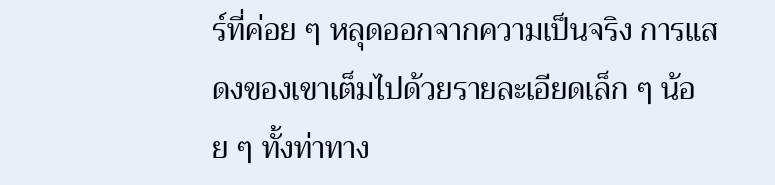ร์ที่ค่อย ๆ หลุดออกจากความเป็นจริง การแสดงของเขาเต็มไปด้วยรายละเอียดเล็ก ๆ น้อย ๆ ทั้งท่าทาง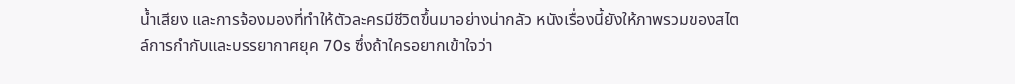น้ำเสียง และการจ้องมองที่ทำให้ตัวละครมีชีวิตขึ้นมาอย่างน่ากลัว หนังเรื่องนี้ยังให้ภาพรวมของสไตล์การกำกับและบรรยากาศยุค 70s ซึ่งถ้าใครอยากเข้าใจว่า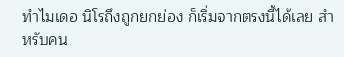ทำไมเดอ นิโรถึงถูกยกย่อง ก็เริ่มจากตรงนี้ได้เลย สำหรับคน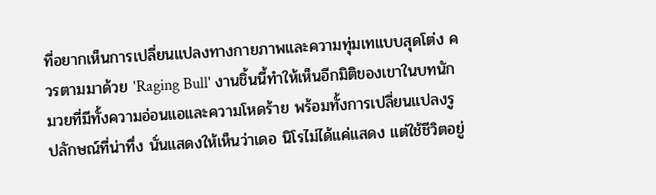ที่อยากเห็นการเปลี่ยนแปลงทางกายภาพและความทุ่มเทแบบสุดโต่ง ควรตามมาด้วย 'Raging Bull' งานชิ้นนี้ทำให้เห็นอีกมิติของเขาในบทนักมวยที่มีทั้งความอ่อนแอและความโหดร้าย พร้อมทั้งการเปลี่ยนแปลงรูปลักษณ์ที่น่าทึ่ง นั่นแสดงให้เห็นว่าเดอ นิโรไม่ได้แค่แสดง แต่ใช้ชีวิตอยู่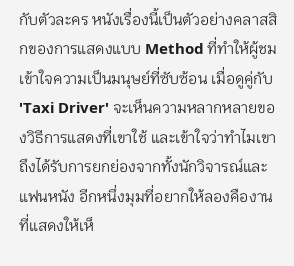กับตัวละคร หนังเรื่องนี้เป็นตัวอย่างคลาสสิกของการแสดงแบบ Method ที่ทำให้ผู้ชมเข้าใจความเป็นมนุษย์ที่ซับซ้อน เมื่อดูคู่กับ 'Taxi Driver' จะเห็นความหลากหลายของวิธีการแสดงที่เขาใช้ และเข้าใจว่าทำไมเขาถึงได้รับการยกย่องจากทั้งนักวิจารณ์และแฟนหนัง อีกหนึ่งมุมที่อยากให้ลองคืองานที่แสดงให้เห็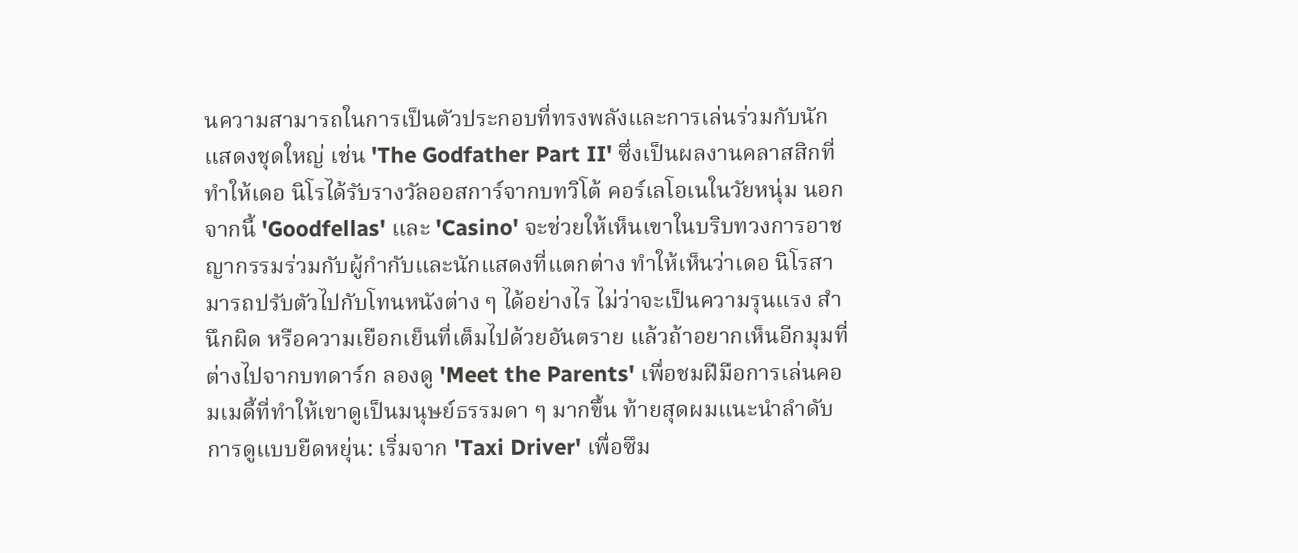นความสามารถในการเป็นตัวประกอบที่ทรงพลังและการเล่นร่วมกับนักแสดงชุดใหญ่ เช่น 'The Godfather Part II' ซึ่งเป็นผลงานคลาสสิกที่ทำให้เดอ นิโรได้รับรางวัลออสการ์จากบทวิโต้ คอร์เลโอเนในวัยหนุ่ม นอกจากนี้ 'Goodfellas' และ 'Casino' จะช่วยให้เห็นเขาในบริบทวงการอาชญากรรมร่วมกับผู้กำกับและนักแสดงที่แตกต่าง ทำให้เห็นว่าเดอ นิโรสามารถปรับตัวไปกับโทนหนังต่าง ๆ ได้อย่างไร ไม่ว่าจะเป็นความรุนแรง สำนึกผิด หรือความเยือกเย็นที่เต็มไปด้วยอันตราย แล้วถ้าอยากเห็นอีกมุมที่ต่างไปจากบทดาร์ก ลองดู 'Meet the Parents' เพื่อชมฝีมือการเล่นคอมเมดี้ที่ทำให้เขาดูเป็นมนุษย์ธรรมดา ๆ มากขึ้น ท้ายสุดผมแนะนำลำดับการดูแบบยืดหยุ่น: เริ่มจาก 'Taxi Driver' เพื่อซึม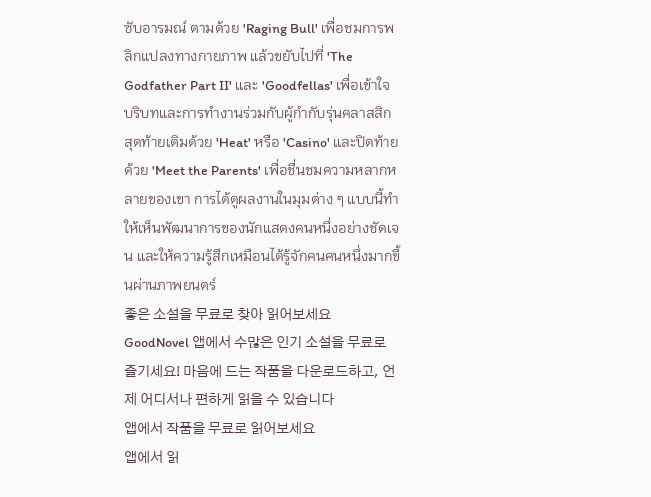ซับอารมณ์ ตามด้วย 'Raging Bull' เพื่อชมการพลิกแปลงทางกายภาพ แล้วขยับไปที่ 'The Godfather Part II' และ 'Goodfellas' เพื่อเข้าใจบริบทและการทำงานร่วมกับผู้กำกับรุ่นคลาสสิก สุดท้ายเติมด้วย 'Heat' หรือ 'Casino' และปิดท้ายด้วย 'Meet the Parents' เพื่อชื่นชมความหลากหลายของเขา การได้ดูผลงานในมุมต่าง ๆ แบบนี้ทำให้เห็นพัฒนาการของนักแสดงคนหนึ่งอย่างชัดเจน และให้ความรู้สึกเหมือนได้รู้จักคนคนหนึ่งมากขึ้นผ่านภาพยนตร์
좋은 소설을 무료로 찾아 읽어보세요
GoodNovel 앱에서 수많은 인기 소설을 무료로 즐기세요! 마음에 드는 작품을 다운로드하고, 언제 어디서나 편하게 읽을 수 있습니다
앱에서 작품을 무료로 읽어보세요
앱에서 읽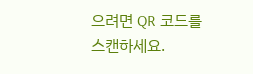으려면 QR 코드를 스캔하세요.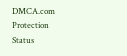DMCA.com Protection Status